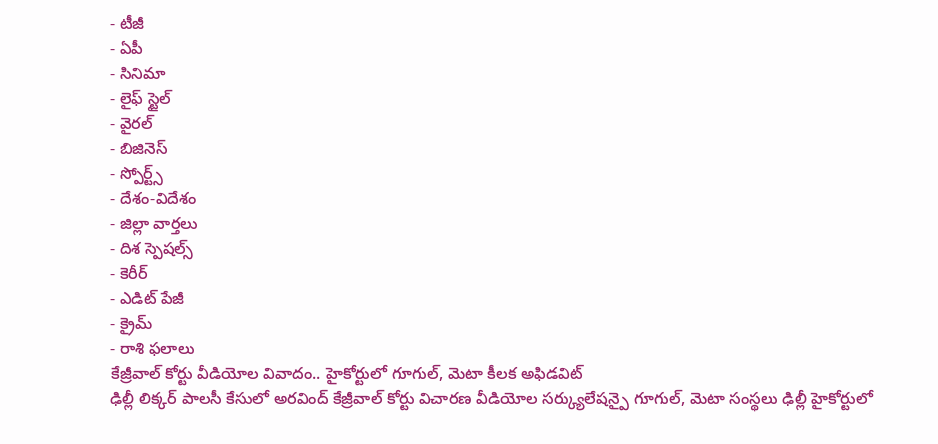- టీజీ
- ఏపీ
- సినిమా
- లైఫ్ స్టైల్
- వైరల్
- బిజినెస్
- స్పోర్ట్స్
- దేశం-విదేశం
- జిల్లా వార్తలు
- దిశ స్పెషల్స్
- కెరీర్
- ఎడిట్ పేజీ
- క్రైమ్
- రాశి ఫలాలు
కేజ్రీవాల్ కోర్టు వీడియోల వివాదం.. హైకోర్టులో గూగుల్, మెటా కీలక అఫిడవిట్
ఢిల్లీ లిక్కర్ పాలసీ కేసులో అరవింద్ కేజ్రీవాల్ కోర్టు విచారణ వీడియోల సర్క్యులేషన్పై గూగుల్, మెటా సంస్థలు ఢిల్లీ హైకోర్టులో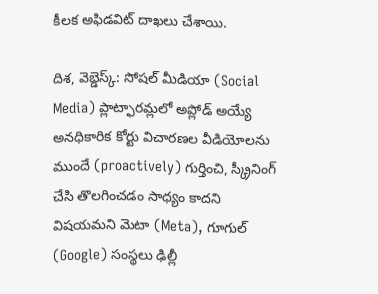కీలక అఫిడవిట్ దాఖలు చేశాయి.

దిశ, వెబ్డెస్క్: సోషల్ మీడియా (Social Media) ప్లాట్ఫారమ్లలో అప్లోడ్ అయ్యే అనధికారిక కోర్టు విచారణల వీడియోలను ముందే (proactively) గుర్తించి, స్క్రీనింగ్ చేసి తొలగించడం సాధ్యం కాదని విషయమని మెటా (Meta), గూగుల్ (Google) సంస్థలు ఢిల్లీ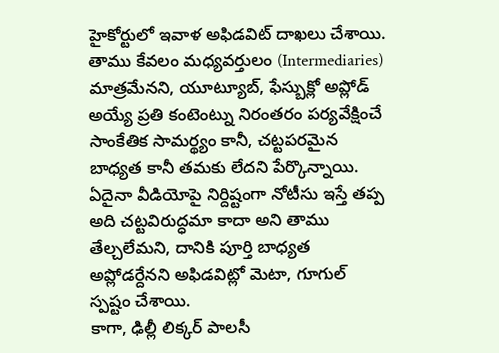హైకోర్టులో ఇవాళ అఫిడవిట్ దాఖలు చేశాయి. తాము కేవలం మధ్యవర్తులం (Intermediaries) మాత్రమేనని, యూట్యూబ్, ఫేస్బుక్లో అప్లోడ్ అయ్యే ప్రతి కంటెంట్ను నిరంతరం పర్యవేక్షించే సాంకేతిక సామర్థ్యం కానీ, చట్టపరమైన బాధ్యత కానీ తమకు లేదని పేర్కొన్నాయి. ఏదైనా వీడియోపై నిర్దిష్టంగా నోటీసు ఇస్తే తప్ప అది చట్టవిరుద్ధమా కాదా అని తాము తేల్చలేమని, దానికి పూర్తి బాధ్యత అప్లోడర్దేనని అఫిడవిట్లో మెటా, గూగుల్ స్పష్టం చేశాయి.
కాగా, ఢిల్లీ లిక్కర్ పాలసీ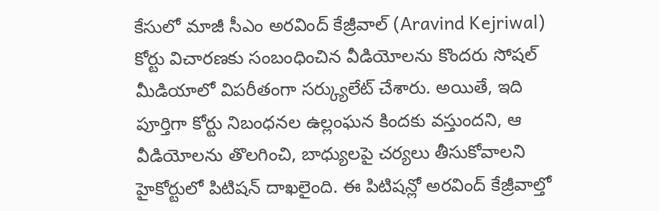కేసులో మాజీ సీఎం అరవింద్ కేజ్రీవాల్ (Aravind Kejriwal) కోర్టు విచారణకు సంబంధించిన వీడియోలను కొందరు సోషల్ మీడియాలో విపరీతంగా సర్క్యులేట్ చేశారు. అయితే, ఇది పూర్తిగా కోర్టు నిబంధనల ఉల్లంఘన కిందకు వస్తుందని, ఆ వీడియోలను తొలగించి, బాధ్యులపై చర్యలు తీసుకోవాలని హైకోర్టులో పిటిషన్ దాఖలైంది. ఈ పిటిషన్లో అరవింద్ కేజ్రీవాల్తో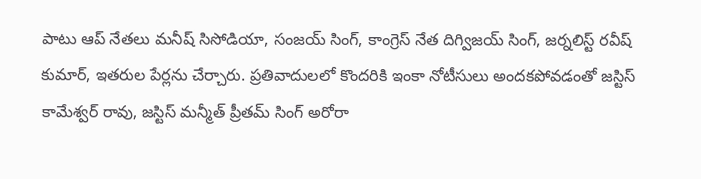పాటు ఆప్ నేతలు మనీష్ సిసోడియా, సంజయ్ సింగ్, కాంగ్రెస్ నేత దిగ్విజయ్ సింగ్, జర్నలిస్ట్ రవీష్ కుమార్, ఇతరుల పేర్లను చేర్చారు. ప్రతివాదులలో కొందరికి ఇంకా నోటీసులు అందకపోవడంతో జస్టిస్ కామేశ్వర్ రావు, జస్టిస్ మన్మీత్ ప్రీతమ్ సింగ్ అరోరా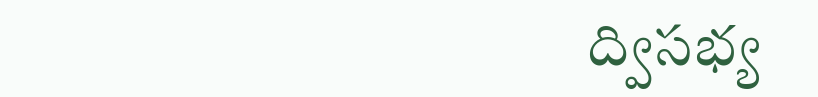ద్విసభ్య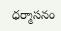ధర్మాసనం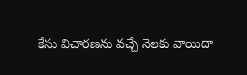కేసు విచారణను వచ్చే నెలకు వాయిదా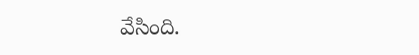వేసింది.